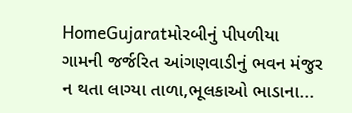HomeGujaratમોરબીનું પીપળીયા ગામની જર્જરિત આંગણવાડીનું ભવન મંજુર ન થતા લાગ્યા તાળા,ભૂલકાઓ ભાડાના...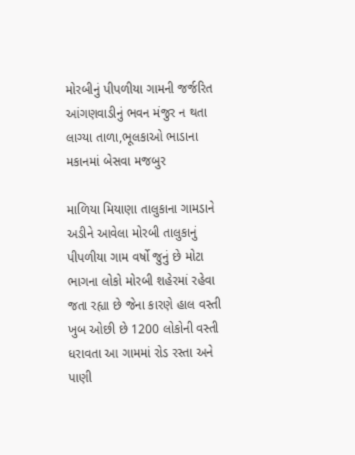મોરબીનું પીપળીયા ગામની જર્જરિત આંગણવાડીનું ભવન મંજુર ન થતા લાગ્યા તાળા,ભૂલકાઓ ભાડાના મકાનમાં બેસવા મજબુર

માળિયા મિયાણા તાલુકાના ગામડાને અડીને આવેલા મોરબી તાલુકાનું પીપળીયા ગામ વર્ષો જુનું છે મોટા ભાગના લોકો મોરબી શહેરમાં રહેવા જતા રહ્યા છે જેના કારણે હાલ વસ્તી ખુબ ઓછી છે 1200 લોકોની વસ્તી ધરાવતા આ ગામમાં રોડ રસ્તા અને પાણી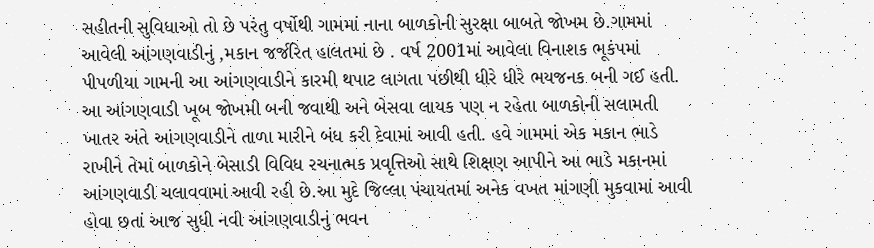સહીતની સુવિધાઓ તો છે પરંતુ વર્ષોથી ગામમાં નાના બાળકોની સુરક્ષા બાબતે જોખમ છે.ગામમાં આવેલી આંગણવાડીનું ,મકાન જર્જરિત હાલતમાં છે . વર્ષ 2001માં આવેલા વિનાશક ભૂકંપમાં પીપળીયા ગામની આ આંગણવાડીને કારમી થપાટ લાગતા પછીથી ધીરે ધીરે ભયજનક બની ગઈ હતી. આ આંગણવાડી ખૂબ જોખમી બની જવાથી અને બેસવા લાયક પણ ન રહેતા બાળકોની સલામતી ખાતર અંતે આંગણવાડીને તાળા મારીને બંધ કરી દેવામાં આવી હતી. હવે ગામમાં એક મકાન ભાડે રાખીને તેમાં બાળકોને બેસાડી વિવિધ રચનાત્મક પ્રવૃત્તિઓ સાથે શિક્ષણ આપીને આ ભાડે મકાનમાં આંગણવાડી ચલાવવામાં આવી રહી છે.આ મુદે જિલ્લા પંચાયતમાં અનેક વખત માંગણી મુકવામાં આવી હોવા છતાં આજ સુધી નવી આંગણવાડીનું ભવન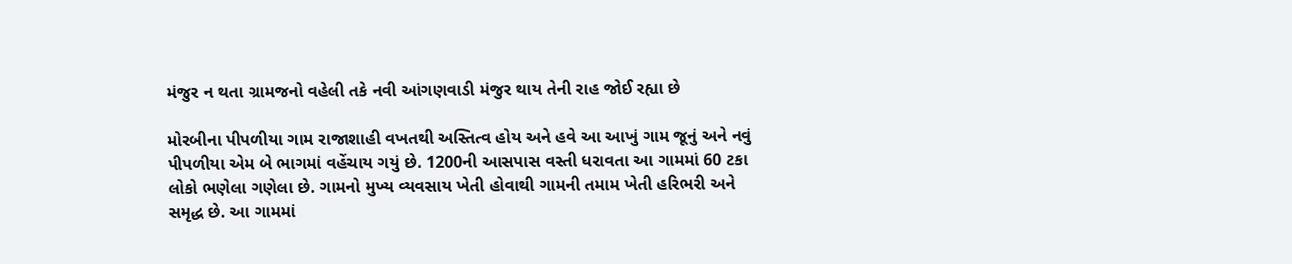મંજુર ન થતા ગ્રામજનો વહેલી તકે નવી આંગણવાડી મંજુર થાય તેની રાહ જોઈ રહ્યા છે

મોરબીના પીપળીયા ગામ રાજાશાહી વખતથી અસ્તિત્વ હોય અને હવે આ આખું ગામ જૂનું અને નવું પીપળીયા એમ બે ભાગમાં વહેંચાય ગયું છે. 1200ની આસપાસ વસ્તી ધરાવતા આ ગામમાં 60 ટકા લોકો ભણેલા ગણેલા છે. ગામનો મુખ્ય વ્યવસાય ખેતી હોવાથી ગામની તમામ ખેતી હરિભરી અને સમૃદ્ધ છે. આ ગામમાં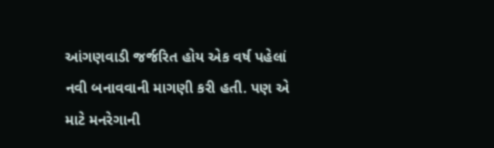આંગણવાડી જર્જરિત હોય એક વર્ષ પહેલાં નવી બનાવવાની માગણી કરી હતી. પણ એ માટે મનરેગાની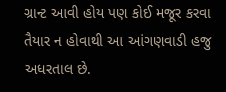ગ્રાન્ટ આવી હોય પણ કોઈ મજૂર કરવા તૈયાર ન હોવાથી આ આંગણવાડી હજુ અધરતાલ છે.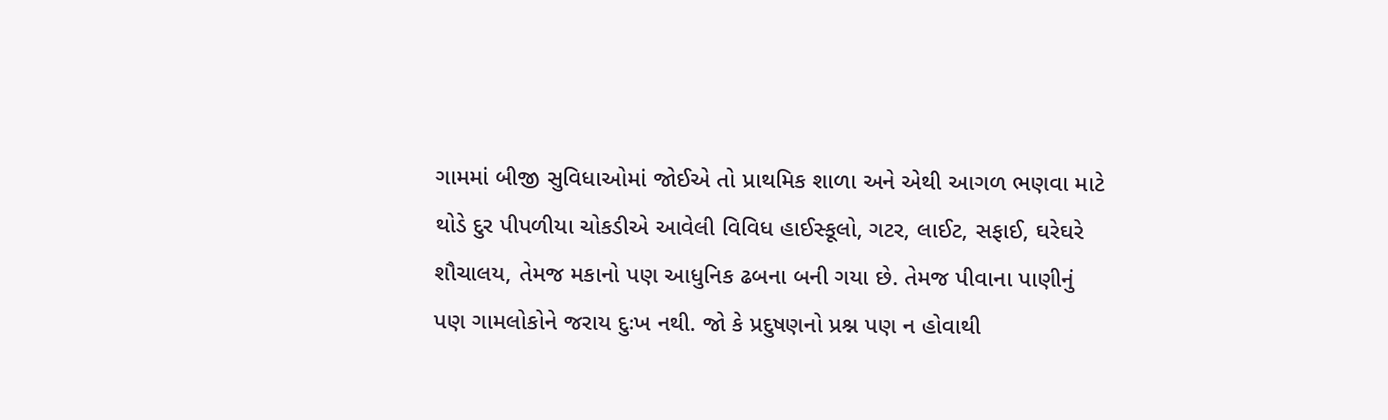ગામમાં બીજી સુવિધાઓમાં જોઈએ તો પ્રાથમિક શાળા અને એથી આગળ ભણવા માટે થોડે દુર પીપળીયા ચોકડીએ આવેલી વિવિધ હાઈસ્કૂલો, ગટર, લાઈટ, સફાઈ, ઘરેઘરે શૌચાલય, તેમજ મકાનો પણ આધુનિક ઢબના બની ગયા છે. તેમજ પીવાના પાણીનું પણ ગામલોકોને જરાય દુઃખ નથી. જો કે પ્રદુષણનો પ્રશ્ન પણ ન હોવાથી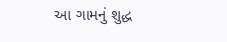આ ગામનું શુદ્ધ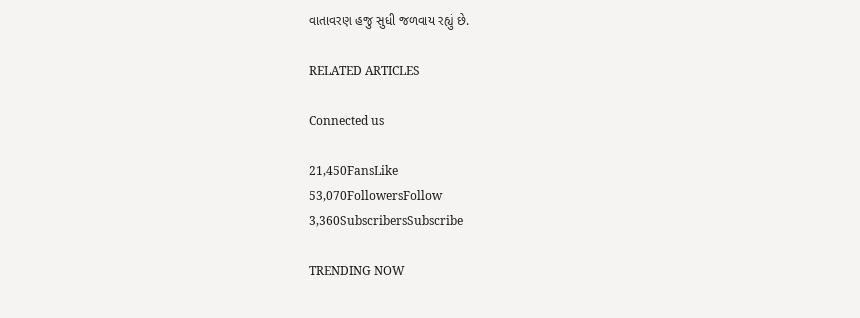વાતાવરણ હજુ સુધી જળવાય રહ્યું છે.

RELATED ARTICLES

Connected us

21,450FansLike
53,070FollowersFollow
3,360SubscribersSubscribe

TRENDING NOW